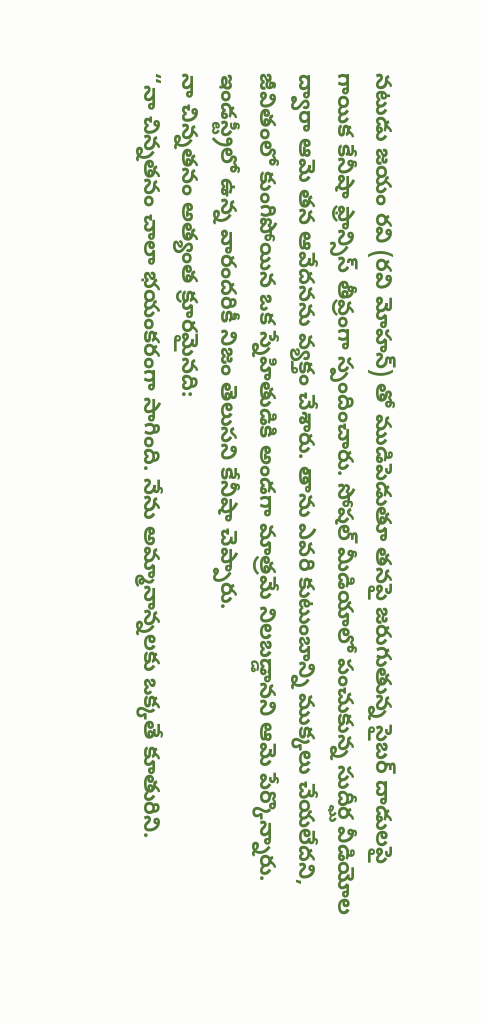నటుడు జయం రవి (రవి మోహన్) తో ముడిపెడుతూ తనపై జరుగుతున్న సైబర్ దాడులపై గాయిక కేనీషా ఫ్రాన్సిస్ తీవ్రంగా స్పందించారు. సోషల్ మీడియాలో పంచుకున్న సుదీర్ఘ వీడియోల ద్వారా ఆమె తన ఆవేదనను వ్యక్తం చేశారు. తాను ఎవరి కుటుంబాన్ని ముక్కలు చేయలేదని, జీవితంలో కుంగిపోయిన ఒక స్నేహితుడికి అండగా మాత్రమే నిలబడ్డానని ఆమె పేర్కొన్నారు. ఇండస్ట్రీలో ఉన్న వారందరికీ నిజం తెలుసని కేనీషా చెప్పారు.
నా చిన్నతనం అత్యంత క్రూరమైనది:
“నా చిన్నతనం చాలా భయంకరంగా సాగింది. నేను అమ్మానాన్నలకు ఒక్కతే కూతురిని.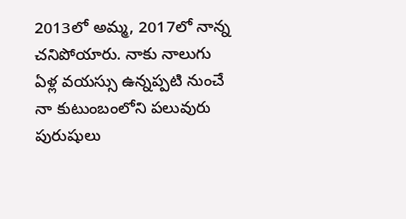2013లో అమ్మ, 2017లో నాన్న చనిపోయారు. నాకు నాలుగు ఏళ్ల వయస్సు ఉన్నప్పటి నుంచే నా కుటుంబంలోని పలువురు పురుషులు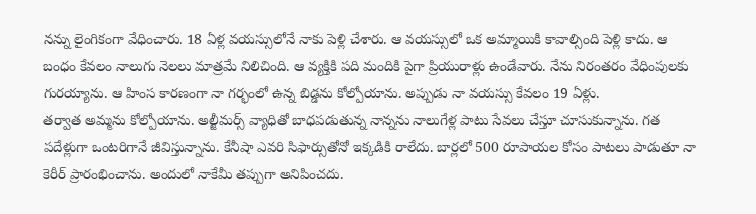నన్ను లైంగికంగా వేధించారు. 18 ఏళ్ల వయస్సులోనే నాకు పెళ్లి చేశారు. ఆ వయస్సులో ఒక అమ్మాయికి కావాల్సింది పెళ్లి కాదు. ఆ బంధం కేవలం నాలుగు నెలలు మాత్రమే నిలిచింది. ఆ వ్యక్తికి పది మందికి పైగా ప్రియురాళ్లు ఉండేవారు. నేను నిరంతరం వేధింపులకు గురయ్యాను. ఆ హింస కారణంగా నా గర్భంలో ఉన్న బిడ్డను కోల్పోయాను. అప్పుడు నా వయస్సు కేవలం 19 ఏళ్లు.
తర్వాత అమ్మను కోల్పోయాను. అల్జీమర్స్ వ్యాధితో బాధపడుతున్న నాన్నను నాలుగేళ్ల పాటు సేవలు చేస్తూ చూసుకున్నాను. గత పదేళ్లుగా ఒంటరిగానే జీవిస్తున్నాను. కేనీషా ఎవరి సిఫార్సుతోనో ఇక్కడికి రాలేదు. బార్లలో 500 రూపాయల కోసం పాటలు పాడుతూ నా కెరీర్ ప్రారంభించాను. అందులో నాకేమీ తప్పుగా అనిపించదు.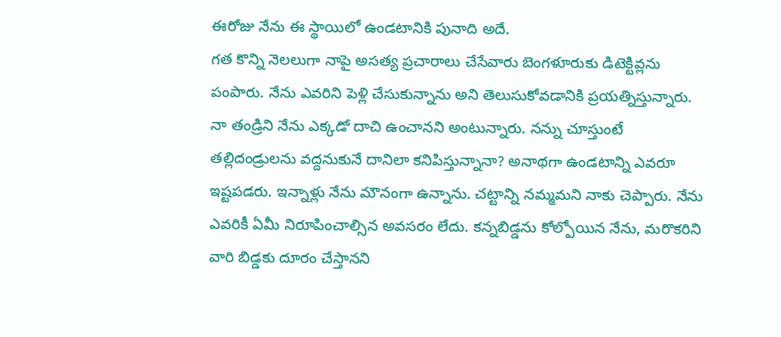ఈరోజు నేను ఈ స్థాయిలో ఉండటానికి పునాది అదే.
గత కొన్ని నెలలుగా నాపై అసత్య ప్రచారాలు చేసేవారు బెంగళూరుకు డిటెక్టివ్లను పంపారు. నేను ఎవరిని పెళ్లి చేసుకున్నాను అని తెలుసుకోవడానికి ప్రయత్నిస్తున్నారు. నా తండ్రిని నేను ఎక్కడో దాచి ఉంచానని అంటున్నారు. నన్ను చూస్తుంటే తల్లిదండ్రులను వద్దనుకునే దానిలా కనిపిస్తున్నానా? అనాథగా ఉండటాన్ని ఎవరూ ఇష్టపడరు. ఇన్నాళ్లు నేను మౌనంగా ఉన్నాను. చట్టాన్ని నమ్మమని నాకు చెప్పారు. నేను ఎవరికీ ఏమీ నిరూపించాల్సిన అవసరం లేదు. కన్నబిడ్డను కోల్పోయిన నేను, మరొకరిని వారి బిడ్డకు దూరం చేస్తానని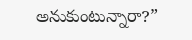అనుకుంటున్నారా?”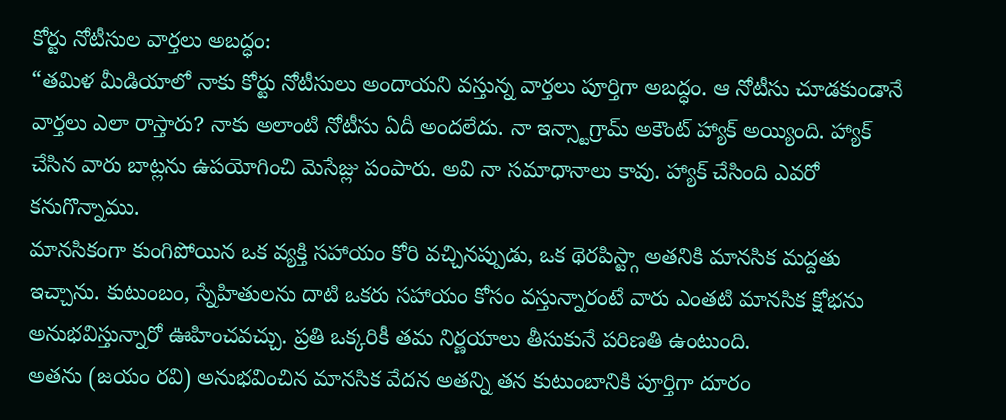కోర్టు నోటీసుల వార్తలు అబద్ధం:
“తమిళ మీడియాలో నాకు కోర్టు నోటీసులు అందాయని వస్తున్న వార్తలు పూర్తిగా అబద్ధం. ఆ నోటీసు చూడకుండానే వార్తలు ఎలా రాస్తారు? నాకు అలాంటి నోటీసు ఏదీ అందలేదు. నా ఇన్స్టాగ్రామ్ అకౌంట్ హ్యాక్ అయ్యింది. హ్యాక్ చేసిన వారు బాట్లను ఉపయోగించి మెసేజ్లు పంపారు. అవి నా సమాధానాలు కావు. హ్యాక్ చేసింది ఎవరో కనుగొన్నాము.
మానసికంగా కుంగిపోయిన ఒక వ్యక్తి సహాయం కోరి వచ్చినప్పుడు, ఒక థెరపిస్ట్గా అతనికి మానసిక మద్దతు ఇచ్చాను. కుటుంబం, స్నేహితులను దాటి ఒకరు సహాయం కోసం వస్తున్నారంటే వారు ఎంతటి మానసిక క్షోభను అనుభవిస్తున్నారో ఊహించవచ్చు. ప్రతి ఒక్కరికీ తమ నిర్ణయాలు తీసుకునే పరిణతి ఉంటుంది.
అతను (జయం రవి) అనుభవించిన మానసిక వేదన అతన్ని తన కుటుంబానికి పూర్తిగా దూరం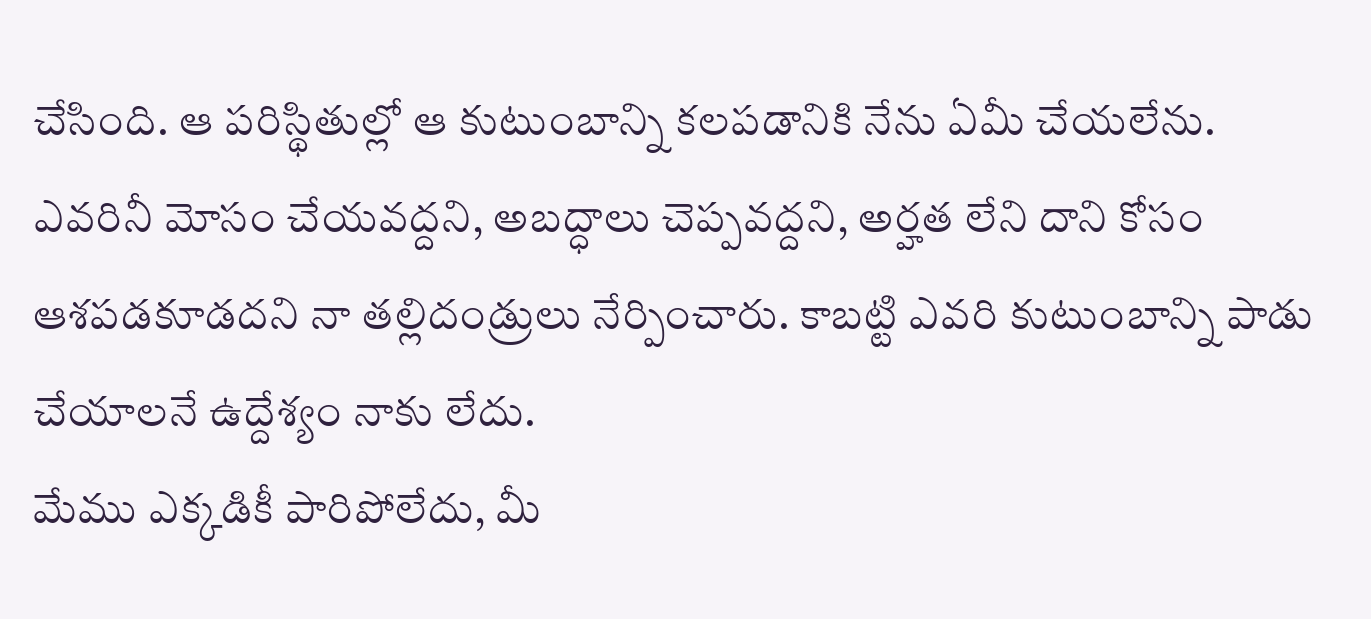చేసింది. ఆ పరిస్థితుల్లో ఆ కుటుంబాన్ని కలపడానికి నేను ఏమీ చేయలేను. ఎవరినీ మోసం చేయవద్దని, అబద్ధాలు చెప్పవద్దని, అర్హత లేని దాని కోసం ఆశపడకూడదని నా తల్లిదండ్రులు నేర్పించారు. కాబట్టి ఎవరి కుటుంబాన్ని పాడు చేయాలనే ఉద్దేశ్యం నాకు లేదు.
మేము ఎక్కడికీ పారిపోలేదు, మీ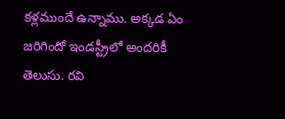కళ్లముందే ఉన్నాము. అక్కడ ఏం జరిగిందో ఇండస్ట్రీలో అందరికీ తెలుసు. రవి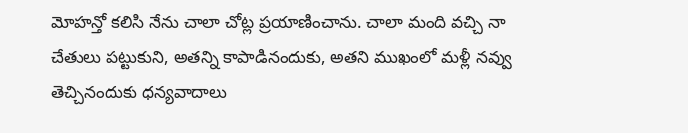మోహన్తో కలిసి నేను చాలా చోట్ల ప్రయాణించాను. చాలా మంది వచ్చి నా చేతులు పట్టుకుని, అతన్ని కాపాడినందుకు, అతని ముఖంలో మళ్లీ నవ్వు తెచ్చినందుకు ధన్యవాదాలు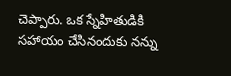చెప్పారు. ఒక స్నేహితుడికి సహాయం చేసినందుకు నన్ను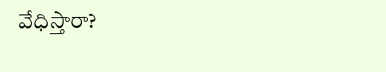వేధిస్తారా?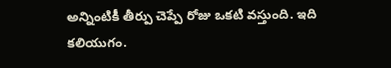అన్నింటికీ తీర్పు చెప్పే రోజు ఒకటి వస్తుంది. ఇది కలియుగం.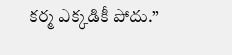కర్మ ఎక్కడికీ పోదు.”